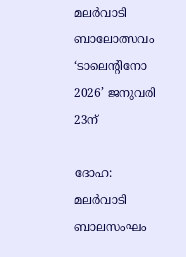മലർവാടി ബാലോത്സവം ‘ടാലെന്റിനോ 2026’ ജനുവരി 23ന്

ദോഹ: മലർവാടി ബാലസംഘം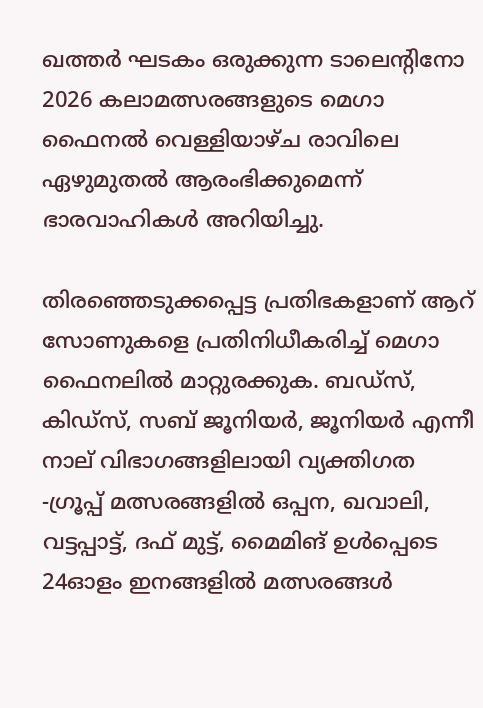ഖത്തർ ഘടകം ഒരുക്കുന്ന ടാലെന്റിനോ 2026 കലാമത്സരങ്ങളുടെ മെഗാ ഫൈനൽ വെള്ളിയാഴ്ച രാവിലെ ഏഴുമുതൽ ആരംഭിക്കുമെന്ന് ഭാരവാഹികൾ അറിയിച്ചു.

തിരഞ്ഞെടുക്കപ്പെട്ട പ്രതിഭകളാണ് ആറ് സോണുകളെ പ്രതിനിധീകരിച്ച് മെഗാ ഫൈനലിൽ മാറ്റുരക്കുക. ബഡ്‌സ്, കിഡ്സ്, സബ് ജൂനിയർ, ജൂനിയർ എന്നീ നാല് വിഭാഗങ്ങളിലായി വ്യക്തിഗത -ഗ്രൂപ്പ് മത്സരങ്ങളിൽ ഒപ്പന, ഖവാലി, വട്ടപ്പാട്ട്, ദഫ് മുട്ട്, മൈമിങ് ഉൾപ്പെടെ 24ഓളം ഇനങ്ങളിൽ മത്സരങ്ങൾ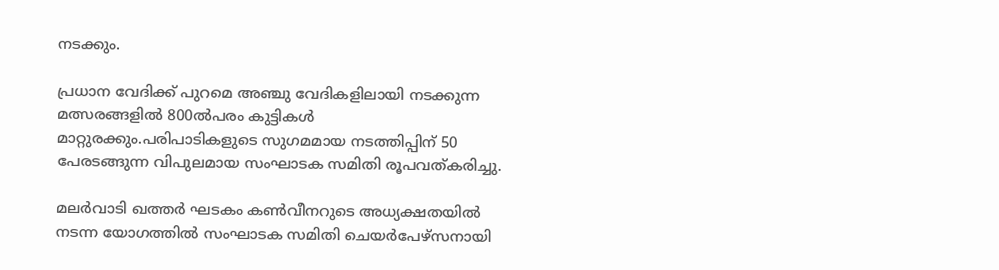നടക്കും.

പ്രധാന വേദിക്ക് പുറമെ അഞ്ചു വേദികളിലായി നടക്കുന്ന മത്സരങ്ങളിൽ 800ൽപരം കുട്ടികൾ മാറ്റുരക്കും.പരിപാടികളുടെ സുഗമമായ നടത്തിപ്പിന് 50 പേരടങ്ങുന്ന വിപുലമായ സംഘാടക സമിതി രൂപവത്കരിച്ചു.

മലർവാടി ഖത്തർ ഘടകം കൺവീനറുടെ അധ്യക്ഷതയിൽ നടന്ന യോഗത്തിൽ സംഘാടക സമിതി ചെയർപേഴ്സനായി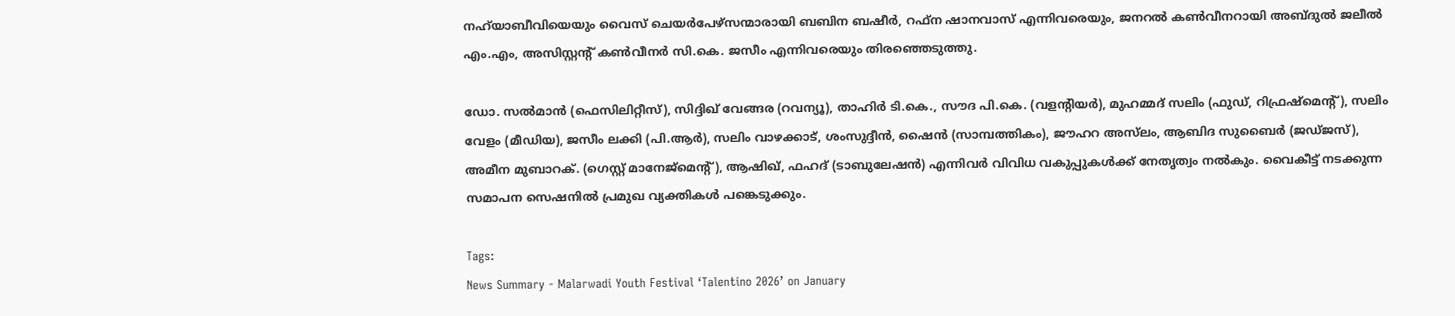നഹ്‌യാബീവിയെയും വൈസ് ചെയർപേഴ്‌സന്മാരായി ബബിന ബഷീർ, റഫ്‌ന ഷാനവാസ് എന്നിവരെയും, ജനറൽ കൺവീനറായി അബ്ദുൽ ജലീൽ എം.എം, അസിസ്റ്റന്റ് കൺവീനർ സി.കെ. ജസീം എന്നിവരെയും തിരഞ്ഞെടുത്തു.

ഡോ. സൽമാൻ (ഫെസിലിറ്റീസ്), സിദ്ദിഖ് വേങ്ങര (റവന്യൂ), താഹിർ ടി.കെ., സൗദ പി.കെ. (വളന്റിയർ), മുഹമ്മദ് സലിം (ഫുഡ്, റിഫ്രഷ്മെന്റ്), സലിം വേളം (മീഡിയ), ജസീം ലക്കി (പി.ആർ), സലിം വാഴക്കാട്, ശംസുദ്ദീൻ, ഷൈൻ (സാമ്പത്തികം), ജൗഹറ അസ്‌ലം, ആബിദ സുബൈർ (ജഡ്ജസ്), അമീന മുബാറക്. (ഗെസ്റ്റ് മാനേജ്‌മെന്റ്), ആഷിഖ്, ഫഹദ് (ടാബുലേഷൻ) എന്നിവർ വിവിധ വകുപ്പുകൾക്ക് നേതൃത്വം നൽകും. വൈകീട്ട് നടക്കുന്ന സമാപന സെഷനിൽ പ്രമുഖ വ്യക്തികൾ പങ്കെടുക്കും.

Tags:
News Summary - Malarwadi Youth Festival ‘Talentino 2026’ on January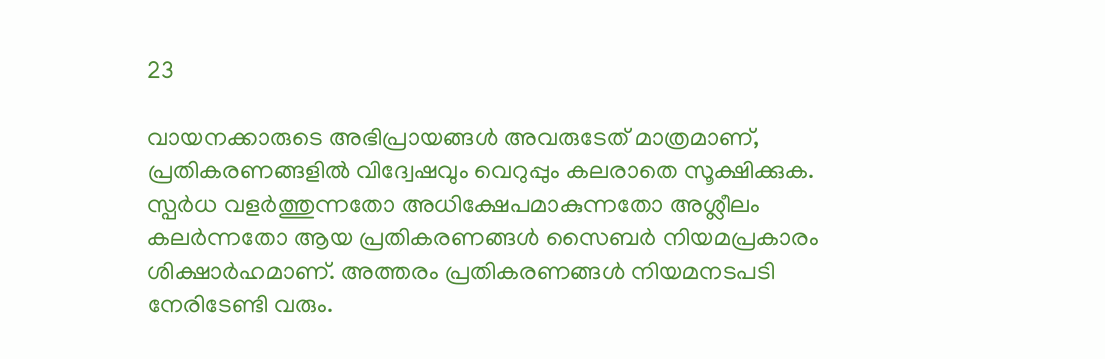23

വായനക്കാരുടെ അഭിപ്രായങ്ങള്‍ അവരുടേത് മാത്രമാണ്, പ്രതികരണങ്ങളിൽ വിദ്വേഷവും വെറുപ്പും കലരാതെ സൂക്ഷിക്കുക. സ്പർധ വളർത്തുന്നതോ അധിക്ഷേപമാകുന്നതോ അശ്ലീലം കലർന്നതോ ആയ പ്രതികരണങ്ങൾ സൈബർ നിയമപ്രകാരം ശിക്ഷാർഹമാണ്. അത്തരം പ്രതികരണങ്ങൾ നിയമനടപടി നേരിടേണ്ടി വരും.